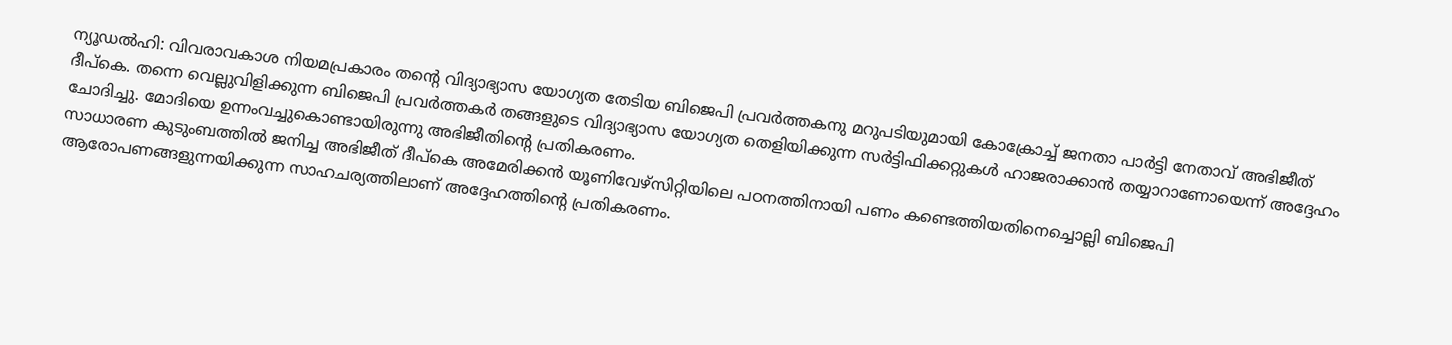ന്യൂഡൽഹി: വിവരാവകാശ നിയമപ്രകാരം തന്റെ വിദ്യാഭ്യാസ യോഗ്യത തേടിയ ബിജെപി പ്രവർത്തകനു മറുപടിയുമായി കോക്രോച്ച് ജനതാ പാർട്ടി നേതാവ് അഭിജീത് ദീപ്കെ. തന്നെ വെല്ലുവിളിക്കുന്ന ബിജെപി പ്രവർത്തകർ തങ്ങളുടെ വിദ്യാഭ്യാസ യോഗ്യത തെളിയിക്കുന്ന സർട്ടിഫിക്കറ്റുകൾ ഹാജരാക്കാൻ തയ്യാറാണോയെന്ന് അദ്ദേഹം ചോദിച്ചു. മോദിയെ ഉന്നംവച്ചുകൊണ്ടായിരുന്നു അഭിജീതിന്റെ പ്രതികരണം.
സാധാരണ കുടുംബത്തിൽ ജനിച്ച അഭിജീത് ദീപ്കെ അമേരിക്കൻ യൂണിവേഴ്സിറ്റിയിലെ പഠനത്തിനായി പണം കണ്ടെത്തിയതിനെച്ചൊല്ലി ബിജെപി ആരോപണങ്ങളുന്നയിക്കുന്ന സാഹചര്യത്തിലാണ് അദ്ദേഹത്തിന്റെ പ്രതികരണം.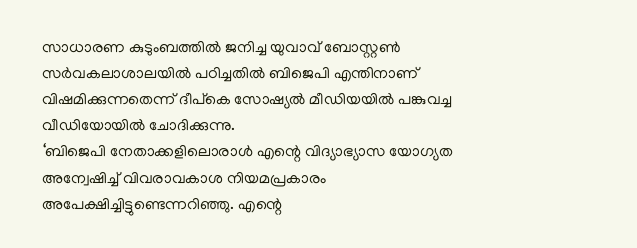സാധാരണ കുടുംബത്തിൽ ജനിച്ച യുവാവ് ബോസ്റ്റൺ സർവകലാശാലയിൽ പഠിച്ചതിൽ ബിജെപി എന്തിനാണ് വിഷമിക്കുന്നതെന്ന് ദീപ്കെ സോഷ്യൽ മീഡിയയിൽ പങ്കുവച്ച വീഡിയോയിൽ ചോദിക്കുന്നു.
‘ബിജെപി നേതാക്കളിലൊരാൾ എന്റെ വിദ്യാഭ്യാസ യോഗ്യത അന്വേഷിച്ച് വിവരാവകാശ നിയമപ്രകാരം അപേക്ഷിച്ചിട്ടുണ്ടെന്നറിഞ്ഞു. എന്റെ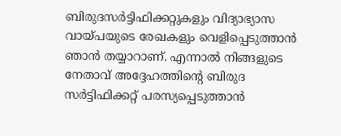ബിരുദസർട്ടിഫിക്കറ്റുകളും വിദ്യാഭ്യാസ വായ്പയുടെ രേഖകളും വെളിപ്പെടുത്താൻ ഞാൻ തയ്യാറാണ്. എന്നാൽ നിങ്ങളുടെ നേതാവ് അദ്ദേഹത്തിന്റെ ബിരുദ സർട്ടിഫിക്കറ്റ് പരസ്യപ്പെടുത്താൻ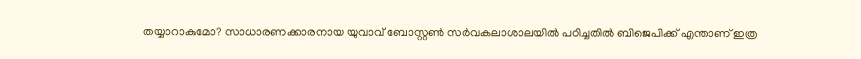തയ്യാറാകുമോ? സാധാരണക്കാരനായ യുവാവ് ബോസ്റ്റൺ സർവകലാശാലയിൽ പഠിച്ചതിൽ ബിജെപിക്ക് എന്താണ് ഇത്ര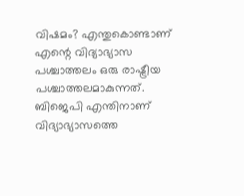വിഷമം? എന്തുകൊണ്ടാണ് എന്റെ വിദ്യാഭ്യാസ പശ്ചാത്തലം ഒരു രാഷ്ട്രീയ പശ്ചാത്തലമാകുന്നത്. ബിജെപി എന്തിനാണ് വിദ്യാഭ്യാസത്തെ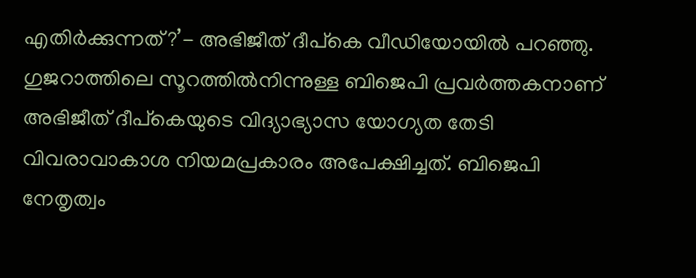എതിർക്കുന്നത്?’- അഭിജീത് ദീപ്കെ വീഡിയോയിൽ പറഞ്ഞു.
ഗുജറാത്തിലെ സൂറത്തിൽനിന്നുള്ള ബിജെപി പ്രവർത്തകനാണ് അഭിജീത് ദീപ്കെയുടെ വിദ്യാഭ്യാസ യോഗ്യത തേടി വിവരാവാകാശ നിയമപ്രകാരം അപേക്ഷിച്ചത്. ബിജെപി നേതൃത്വം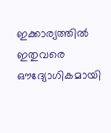ഇക്കാര്യത്തിൽ ഇതുവരെ ഔദ്യോഗികമായി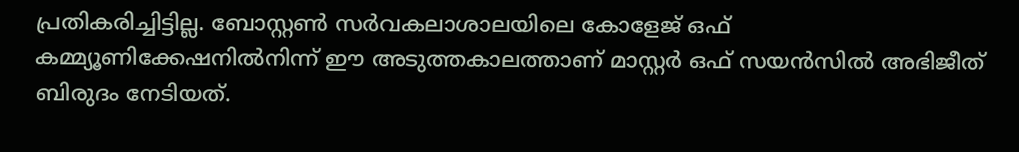പ്രതികരിച്ചിട്ടില്ല. ബോസ്റ്റൺ സർവകലാശാലയിലെ കോളേജ് ഒഫ് കമ്മ്യൂണിക്കേഷനിൽനിന്ന് ഈ അടുത്തകാലത്താണ് മാസ്റ്റർ ഒഫ് സയൻസിൽ അഭിജീത് ബിരുദം നേടിയത്.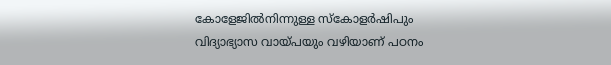കോളേജിൽനിന്നുള്ള സ്കോളർഷിപും വിദ്യാഭ്യാസ വായ്പയും വഴിയാണ് പഠനം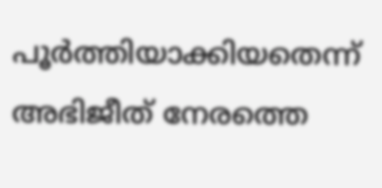പൂർത്തിയാക്കിയതെന്ന് അഭിജീത് നേരത്തെ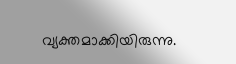വ്യക്തമാക്കിയിരുന്നു.